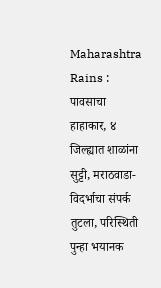Maharashtra Rains : पावसाचा हाहाकार, ४ जिल्ह्यात शाळांना सुट्टी, मराठवाडा-विदर्भाचा संपर्क तुटला, परिस्थिती पुन्हा भयानक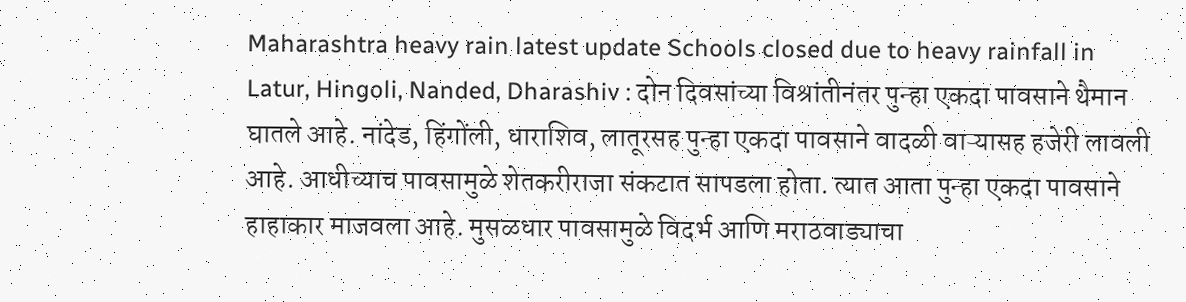Maharashtra heavy rain latest update Schools closed due to heavy rainfall in Latur, Hingoli, Nanded, Dharashiv : दोन दिवसांच्या विश्रांतीनंतर पुन्हा एकदा पावसाने थैमान घातले आहे. नांदेड, हिंगोंली, धाराशिव, लातूरसह पुन्हा एकदा पावसाने वादळी वाऱ्यासह हजेरी लावली आहे. आधीच्याच पावसामुळे शेतकरीराजा संकटात सापडला होता. त्यात आता पुन्हा एकदा पावसाने हाहाकार माजवला आहे. मुसळधार पावसामुळे विदर्भ आणि मराठवाड्याचा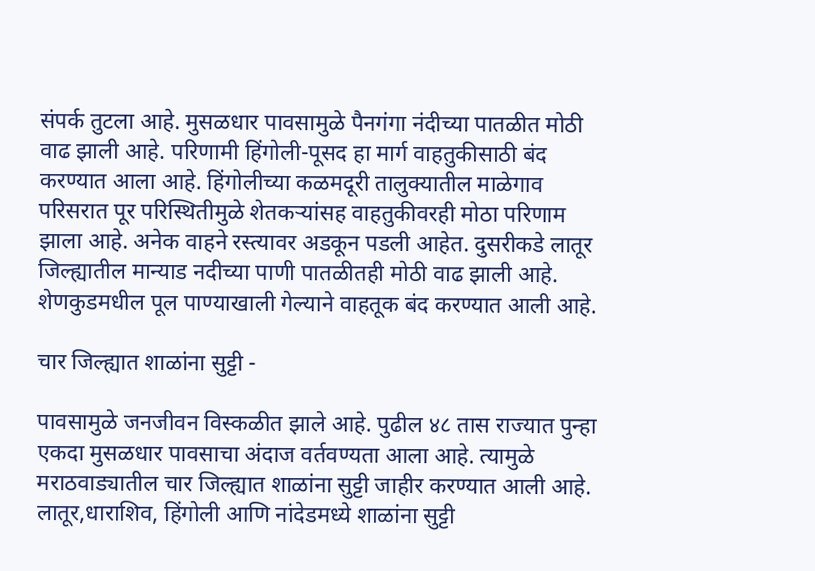संपर्क तुटला आहे. मुसळधार पावसामुळे पैनगंगा नंदीच्या पातळीत मोठी वाढ झाली आहे. परिणामी हिंगोली-पूसद हा मार्ग वाहतुकीसाठी बंद करण्यात आला आहे. हिंगोलीच्या कळमदूरी तालुक्यातील माळेगाव परिसरात पूर परिस्थितीमुळे शेतकऱ्यांसह वाहतुकीवरही मोठा परिणाम झाला आहे. अनेक वाहने रस्त्यावर अडकून पडली आहेत. दुसरीकडे लातूर जिल्ह्यातील मान्याड नदीच्या पाणी पातळीतही मोठी वाढ झाली आहे. शेणकुडमधील पूल पाण्याखाली गेल्याने वाहतूक बंद करण्यात आली आहे.

चार जिल्ह्यात शाळांना सुट्टी -

पावसामुळे जनजीवन विस्कळीत झाले आहे. पुढील ४८ तास राज्यात पुन्हा एकदा मुसळधार पावसाचा अंदाज वर्तवण्यता आला आहे. त्यामुळे मराठवाड्यातील चार जिल्ह्यात शाळांना सुट्टी जाहीर करण्यात आली आहे. लातूर,धाराशिव, हिंगोली आणि नांदेडमध्ये शाळांना सुट्टी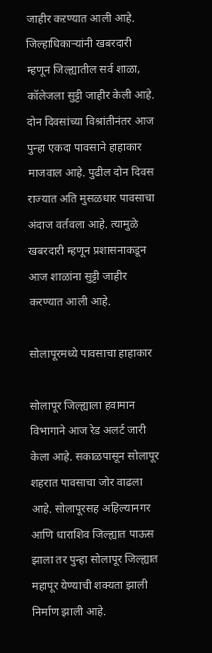जाहीर कऱण्यात आली आहे. जिल्हाधिकाऱ्यांनी खबरदारी म्हणून जिल्ह्यातील सर्व शाळा, कॉलेजला सुट्टी जाहीर केली आहे. दोन दिवसांच्या विश्रांतीनंतर आज पुन्हा एकदा पावसाने हाहाकार माजवाल आहे. पुढील दोन दिवस राज्यात अति मुसळधार पावसाचा अंदाज वर्तवला आहे. त्यामुळे खबरदारी म्हणून प्रशासनाकडून आज शाळांना सुट्टी जाहीर करण्यात आली आहे.

सोलापूरमध्ये पावसाचा हाहाकार

सोलापूर जिल्ह्याला हवामान विभागाने आज रेड अलर्ट जारी केला आहे. सकाळपासून सोलापूर शहरात पावसाचा जोर वाढला आहे. सोलापूरसह अहिल्यानगर आणि धाराशिव जिल्ह्यात पाऊस झाला तर पुन्हा सोलापूर जिल्ह्यात महापूर येण्याची शक्यता झाली निर्माण झाली आहे.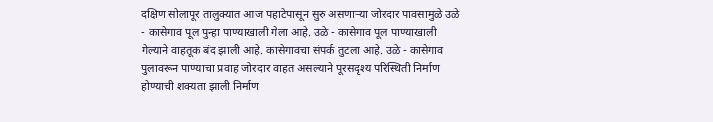दक्षिण सोलापूर तालुक्यात आज पहाटेपासून सुरु असणाऱ्या जोरदार पावसामुळे उळे - कासेगाव पूल पुन्हा पाण्याखाली गेला आहे. उळे - कासेगाव पूल पाण्याखाली गेल्याने वाहतूक बंद झाली आहे. कासेगावचा संपर्क तुटला आहे. उळे - कासेगाव पुलावरून पाण्याचा प्रवाह जोरदार वाहत असल्याने पूरसदृश्य परिस्थिती निर्माण होण्याची शक्यता झाली निर्माण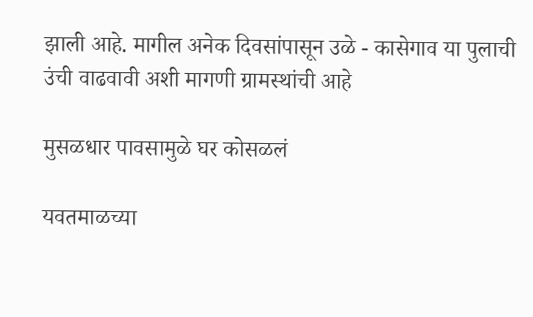झाली आहे. मागील अनेक दिवसांपासून उळे - कासेगाव या पुलाची उंची वाढवावी अशी मागणी ग्रामस्थांची आहे

मुसळधार पावसामुळे घर कोसळलं

यवतमाळच्या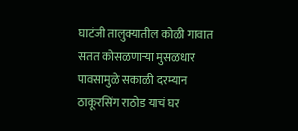घाटंजी तालुक्यातील कोळी गावात सतत कोसळणाऱ्या मुसळधार पावसामुळे सकाळी दरम्यान ठाकूरसिंग राठोड याचं घर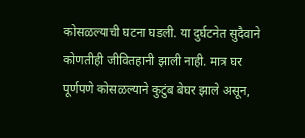कोसळल्याची घटना घडली. या दुर्घटनेत सुदैवाने कोणतीही जीवितहानी झाली नाही. मात्र घर पूर्णपणे कोसळल्याने कुटुंब बेघर झाले असून,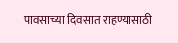पावसाच्या दिवसात राहण्यासाठी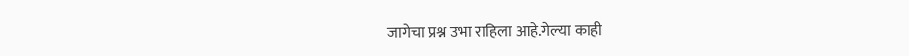जागेचा प्रश्न उभा राहिला आहे.गेल्या काही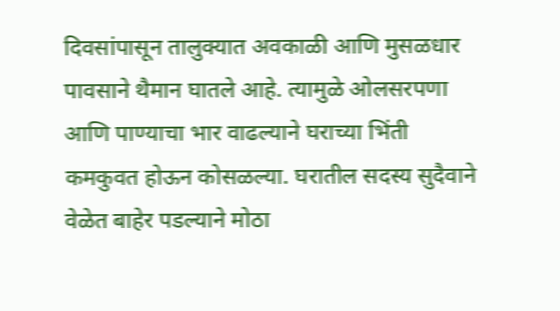दिवसांपासून तालुक्यात अवकाळी आणि मुसळधार पावसाने थैमान घातले आहे. त्यामुळे ओलसरपणा आणि पाण्याचा भार वाढल्याने घराच्या भिंती कमकुवत होऊन कोसळल्या. घरातील सदस्य सुदैवाने वेळेत बाहेर पडल्याने मोठा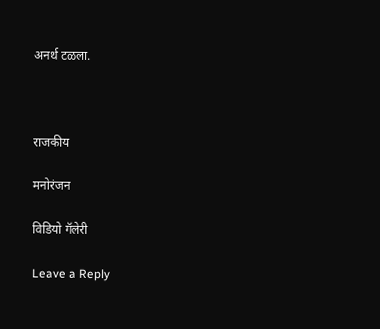अनर्थ टळला.



राजकीय

मनोरंजन

विडियो गॅलेरी

Leave a Reply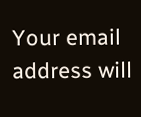Your email address will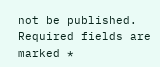not be published. Required fields are marked *